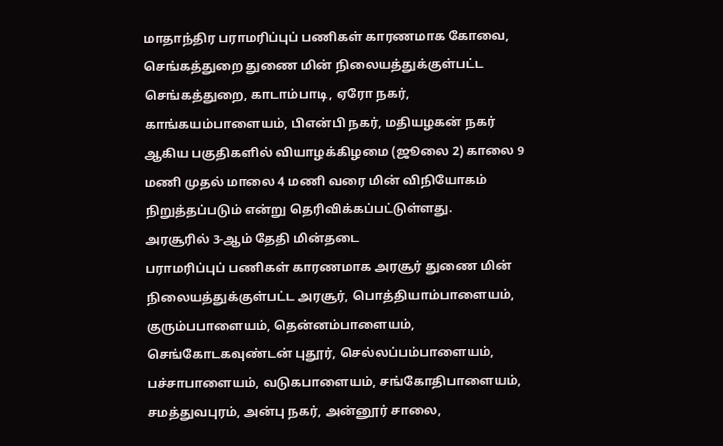மாதாந்திர பராமரிப்புப் பணிகள் காரணமாக கோவை, செங்கத்துறை துணை மின் நிலையத்துக்குள்பட்ட செங்கத்துறை, காடாம்பாடி, ஏரோ நகர், காங்கயம்பாளையம், பிஎன்பி நகர், மதியழகன் நகர் ஆகிய பகுதிகளில் வியாழக்கிழமை (ஜூலை 2) காலை 9 மணி முதல் மாலை 4 மணி வரை மின் விநியோகம் நிறுத்தப்படும் என்று தெரிவிக்கப்பட்டுள்ளது.
அரசூரில் 3-ஆம் தேதி மின்தடை
பராமரிப்புப் பணிகள் காரணமாக அரசூர் துணை மின் நிலையத்துக்குள்பட்ட அரசூர், பொத்தியாம்பாளையம், குரும்பபாளையம், தென்னம்பாளையம், செங்கோடகவுண்டன் புதூர், செல்லப்பம்பாளையம், பச்சாபாளையம், வடுகபாளையம், சங்கோதிபாளையம், சமத்துவபுரம், அன்பு நகர், அன்னூர் சாலை,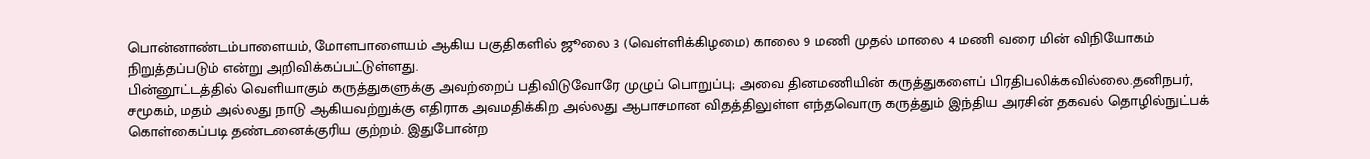பொன்னாண்டம்பாளையம், மோளபாளையம் ஆகிய பகுதிகளில் ஜூலை 3 (வெள்ளிக்கிழமை) காலை 9 மணி முதல் மாலை 4 மணி வரை மின் விநியோகம் நிறுத்தப்படும் என்று அறிவிக்கப்பட்டுள்ளது.
பின்னூட்டத்தில் வெளியாகும் கருத்துகளுக்கு அவற்றைப் பதிவிடுவோரே முழுப் பொறுப்பு; அவை தினமணியின் கருத்துகளைப் பிரதிபலிக்கவில்லை.தனிநபர், சமூகம், மதம் அல்லது நாடு ஆகியவற்றுக்கு எதிராக அவமதிக்கிற அல்லது ஆபாசமான விதத்திலுள்ள எந்தவொரு கருத்தும் இந்திய அரசின் தகவல் தொழில்நுட்பக் கொள்கைப்படி தண்டனைக்குரிய குற்றம். இதுபோன்ற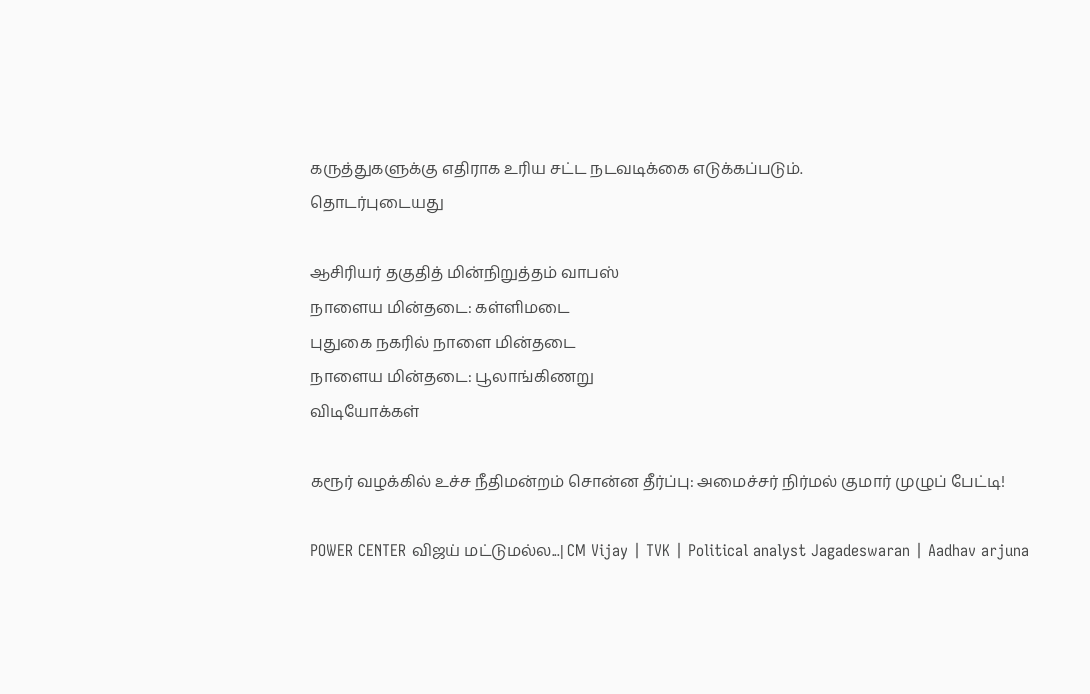கருத்துகளுக்கு எதிராக உரிய சட்ட நடவடிக்கை எடுக்கப்படும்.
தொடர்புடையது

ஆசிரியர் தகுதித் மின்நிறுத்தம் வாபஸ்
நாளைய மின்தடை: கள்ளிமடை
புதுகை நகரில் நாளை மின்தடை
நாளைய மின்தடை: பூலாங்கிணறு
விடியோக்கள்

கரூர் வழக்கில் உச்ச நீதிமன்றம் சொன்ன தீர்ப்பு: அமைச்சர் நிர்மல் குமார் முழுப் பேட்டி!

POWER CENTER விஜய் மட்டுமல்ல...| CM Vijay | TVK | Political analyst Jagadeswaran | Aadhav arjuna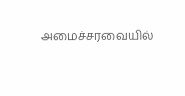அமைச்சரவையில்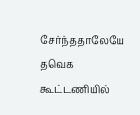சேர்ந்ததாலேயே தவெக கூட்டணியில்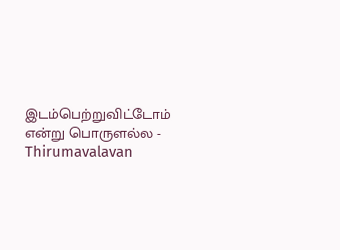இடம்பெற்றுவிட்டோம் என்று பொருளல்ல - Thirumavalavan